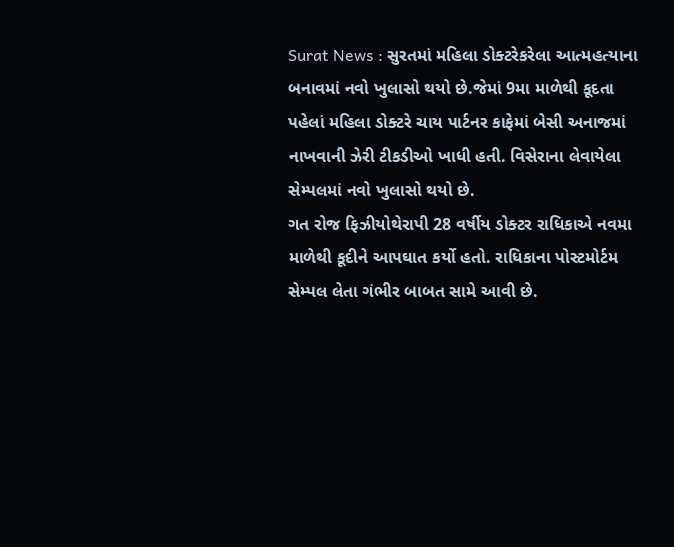Surat News : સુરતમાં મહિલા ડોક્ટરેકરેલા આત્મહત્યાના બનાવમાં નવો ખુલાસો થયો છે.જેમાં 9મા માળેથી કૂદતા પહેલાં મહિલા ડોક્ટરે ચાય પાર્ટનર કાફેમાં બેસી અનાજમાં નાખવાની ઝેરી ટીકડીઓ ખાધી હતી. વિસેરાના લેવાયેલા સેમ્પલમાં નવો ખુલાસો થયો છે.
ગત રોજ ફિઝીયોથેરાપી 28 વર્ષીય ડોક્ટર રાધિકાએ નવમા માળેથી કૂદીને આપઘાત કર્યો હતો. રાધિકાના પોસ્ટમોર્ટમ સેમ્પલ લેતા ગંભીર બાબત સામે આવી છે.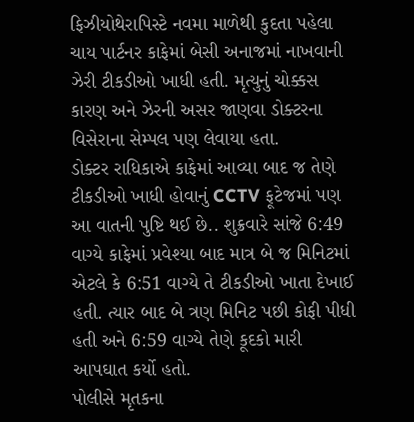ફિઝીયોથેરાપિસ્ટે નવમા માળેથી કુદતા પહેલા ચાય પાર્ટનર કાફેમાં બેસી અનાજમાં નાખવાની ઝેરી ટીકડીઓ ખાધી હતી. મૃત્યુનું ચોક્કસ કારણ અને ઝેરની અસર જાણવા ડોક્ટરના વિસેરાના સેમ્પલ પણ લેવાયા હતા.
ડોક્ટર રાધિકાએ કાફેમાં આવ્યા બાદ જ તેણે ટીકડીઓ ખાધી હોવાનું CCTV ફૂટેજમાં પણ આ વાતની પુષ્ટિ થઈ છે.. શુક્રવારે સાંજે 6:49 વાગ્યે કાફેમાં પ્રવેશ્યા બાદ માત્ર બે જ મિનિટમાં એટલે કે 6:51 વાગ્યે તે ટીકડીઓ ખાતા દેખાઈ હતી. ત્યાર બાદ બે ત્રણ મિનિટ પછી કોફી પીધી હતી અને 6:59 વાગ્યે તેણે કૂદકો મારી આપઘાત કર્યો હતો.
પોલીસે મૃતકના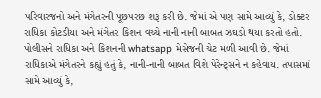પરિવારજનો અને મંગેતરની પૂછપરછ શરૂ કરી છે. જેમાં એ પણ સામે આવ્યું કે, ડોક્ટર રાધિકા કોટડીયા અને મંગેતર કિશન વચ્ચે નાની નાની બાબત ઝઘડો થયા કરતો હતો. પોલીસને રાધિકા અને કિશનની whatsapp મેસેજની ચેટ મળી આવી છે. જેમાં રાધિકાએ મંગેતરને કહ્યું હતું કે, નાની-નાની બાબત વિશે પેરેન્ટ્સને ન કહેવાય. તપાસમાં સામે આવ્યું કે,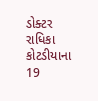ડોક્ટર રાધિકા કોટડીયાના 19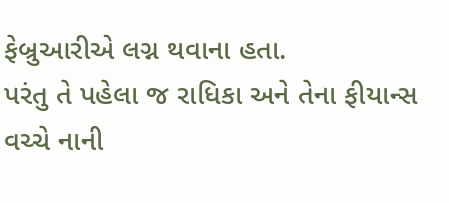ફેબ્રુઆરીએ લગ્ન થવાના હતા.
પરંતુ તે પહેલા જ રાધિકા અને તેના ફીયાન્સ વચ્ચે નાની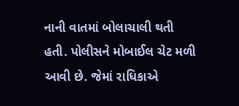નાની વાતમાં બોલાચાલી થતી હતી. પોલીસને મોબાઈલ ચેટ મળી આવી છે. જેમાં રાધિકાએ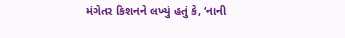મંગેતર કિશનને લખ્યું હતું કે, ‘નાની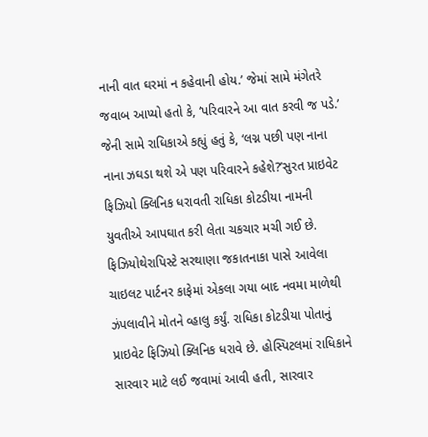નાની વાત ઘરમાં ન કહેવાની હોય.’ જેમાં સામે મંગેતરે જવાબ આપ્યો હતો કે, ‘પરિવારને આ વાત કરવી જ પડે.’ જેની સામે રાધિકાએ કહ્યું હતું કે, ‘લગ્ન પછી પણ નાના નાના ઝઘડા થશે એ પણ પરિવારને કહેશે?’સુરત પ્રાઇવેટ ફિઝિયો ક્લિનિક ધરાવતી રાધિકા કોટડીયા નામની યુવતીએ આપઘાત કરી લેતા ચકચાર મચી ગઈ છે. ફિઝિયોથેરાપિસ્ટે સરથાણા જકાતનાકા પાસે આવેલા ચાઇલટ પાર્ટનર કાફેમાં એકલા ગયા બાદ નવમા માળેથી ઝંપલાવીને મોતને વ્હાલુ કર્યું. રાધિકા કોટડીયા પોતાનું પ્રાઇવેટ ફિઝિયો ક્લિનિક ધરાવે છે. હોસ્પિટલમાં રાધિકાને સારવાર માટે લઈ જવામાં આવી હતી, સારવાર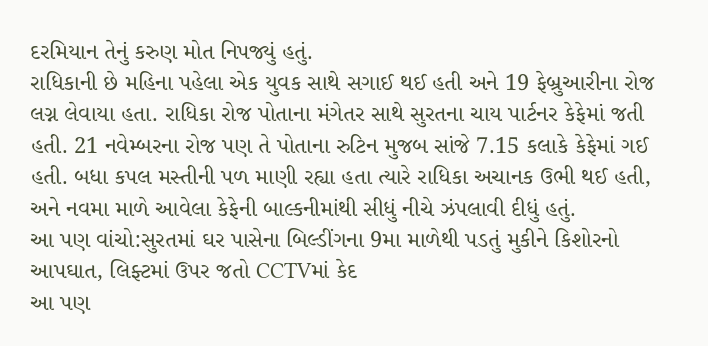દરમિયાન તેનું કરુણ મોત નિપજ્યું હતું.
રાધિકાની છે મહિના પહેલા એક યુવક સાથે સગાઈ થઈ હતી અને 19 ફેબ્રુઆરીના રોજ લગ્ન લેવાયા હતા. રાધિકા રોજ પોતાના મંગેતર સાથે સુરતના ચાય પાર્ટનર કેફેમાં જતી હતી. 21 નવેમ્બરના રોજ પણ તે પોતાના રુટિન મુજબ સાંજે 7.15 કલાકે કેફેમાં ગઈ હતી. બધા કપલ મસ્તીની પળ માણી રહ્યા હતા ત્યારે રાધિકા અચાનક ઉભી થઈ હતી, અને નવમા માળે આવેલા કેફેની બાલ્કનીમાંથી સીધું નીચે ઝંપલાવી દીધું હતું.
આ પણ વાંચો:સુરતમાં ઘર પાસેના બિલ્ડીંગના 9મા માળેથી પડતું મુકીને કિશોરનો આપઘાત, લિફ્ટમાં ઉપર જતો CCTVમાં કેદ
આ પણ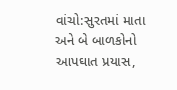વાંચો:સુરતમાં માતા અને બે બાળકોનો આપઘાત પ્રયાસ,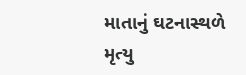માતાનું ઘટનાસ્થળે મૃત્યુ